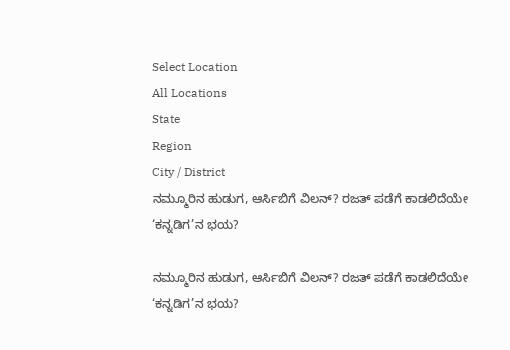Select Location
All Locations
State
Region
City / District
ನಮ್ಮೂರಿನ ಹುಡುಗ, ಆರ್ಸಿಬಿಗೆ ವಿಲನ್? ರಜತ್ ಪಡೆಗೆ ಕಾಡಲಿದೆಯೇ ‘ಕನ್ನಡಿಗ’ನ ಭಯ?

ನಮ್ಮೂರಿನ ಹುಡುಗ, ಆರ್ಸಿಬಿಗೆ ವಿಲನ್? ರಜತ್ ಪಡೆಗೆ ಕಾಡಲಿದೆಯೇ ‘ಕನ್ನಡಿಗ’ನ ಭಯ?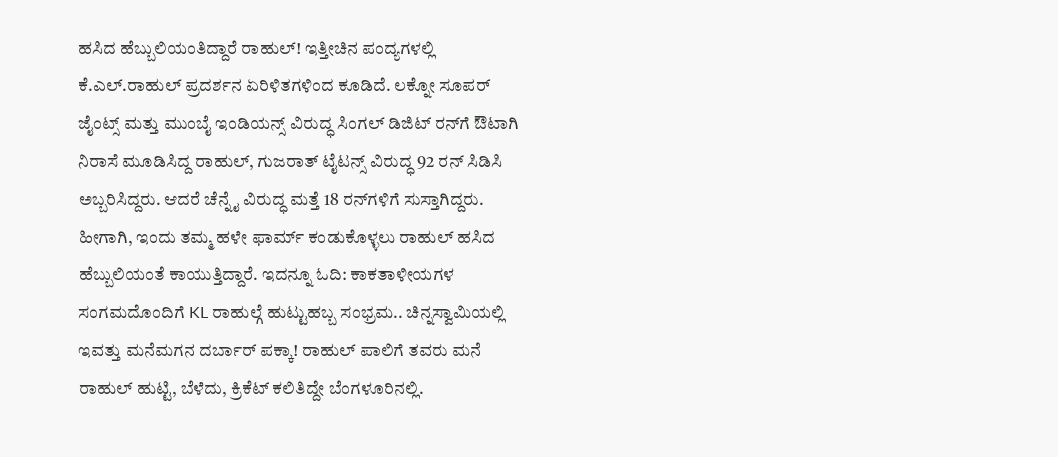ಹಸಿದ ಹೆಬ್ಬುಲಿಯಂತಿದ್ದಾರೆ ರಾಹುಲ್! ಇತ್ತೀಚಿನ ಪಂದ್ಯಗಳಲ್ಲಿ ಕೆ.ಎಲ್.ರಾಹುಲ್ ಪ್ರದರ್ಶನ ಏರಿಳಿತಗಳಿಂದ ಕೂಡಿದೆ. ಲಕ್ನೋ ಸೂಪರ್ ಜೈಂಟ್ಸ್ ಮತ್ತು ಮುಂಬೈ ಇಂಡಿಯನ್ಸ್ ವಿರುದ್ಧ ಸಿಂಗಲ್ ಡಿಜಿಟ್ ರನ್‌ಗೆ ಔಟಾಗಿ ನಿರಾಸೆ ಮೂಡಿಸಿದ್ದ ರಾಹುಲ್, ಗುಜರಾತ್ ಟೈಟನ್ಸ್ ವಿರುದ್ಧ 92 ರನ್ ಸಿಡಿಸಿ ಅಬ್ಬರಿಸಿದ್ದರು. ಆದರೆ ಚೆನ್ನೈ ವಿರುದ್ಧ ಮತ್ತೆ 18 ರನ್‌ಗಳಿಗೆ ಸುಸ್ತಾಗಿದ್ದರು. ಹೀಗಾಗಿ, ಇಂದು ತಮ್ಮ ಹಳೇ ಫಾರ್ಮ್ ಕಂಡುಕೊಳ್ಳಲು ರಾಹುಲ್ ಹಸಿದ ಹೆಬ್ಬುಲಿಯಂತೆ ಕಾಯುತ್ತಿದ್ದಾರೆ. ಇದನ್ನೂ ಓದಿ: ಕಾಕತಾಳೀಯಗಳ ಸಂಗಮದೊಂದಿಗೆ KL ರಾಹುಲ್ಗೆ ಹುಟ್ಟುಹಬ್ಬ ಸಂಭ್ರಮ.. ಚಿನ್ನಸ್ವಾಮಿಯಲ್ಲಿ ಇವತ್ತು ಮನೆಮಗನ ದರ್ಬಾರ್ ಪಕ್ಕಾ! ರಾಹುಲ್ ಪಾಲಿಗೆ ತವರು ಮನೆ ರಾಹುಲ್ ಹುಟ್ಟಿ, ಬೆಳೆದು, ಕ್ರಿಕೆಟ್ ಕಲಿತಿದ್ದೇ ಬೆಂಗಳೂರಿನಲ್ಲಿ.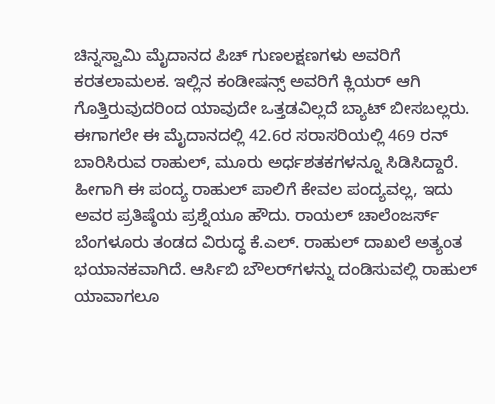ಚಿನ್ನಸ್ವಾಮಿ ಮೈದಾನದ ಪಿಚ್ ಗುಣಲಕ್ಷಣಗಳು ಅವರಿಗೆ ಕರತಲಾಮಲಕ. ಇಲ್ಲಿನ ಕಂಡೀಷನ್ಸ್ ಅವರಿಗೆ ಕ್ಲಿಯರ್ ಆಗಿ ಗೊತ್ತಿರುವುದರಿಂದ ಯಾವುದೇ ಒತ್ತಡವಿಲ್ಲದೆ ಬ್ಯಾಟ್ ಬೀಸಬಲ್ಲರು. ಈಗಾಗಲೇ ಈ ಮೈದಾನದಲ್ಲಿ 42.6ರ ಸರಾಸರಿಯಲ್ಲಿ 469 ರನ್ ಬಾರಿಸಿರುವ ರಾಹುಲ್, ಮೂರು ಅರ್ಧಶತಕಗಳನ್ನೂ ಸಿಡಿಸಿದ್ದಾರೆ. ಹೀಗಾಗಿ ಈ ಪಂದ್ಯ ರಾಹುಲ್ ಪಾಲಿಗೆ ಕೇವಲ ಪಂದ್ಯವಲ್ಲ, ಇದು ಅವರ ಪ್ರತಿಷ್ಠೆಯ ಪ್ರಶ್ನೆಯೂ ಹೌದು. ರಾಯಲ್ ಚಾಲೆಂಜರ್ಸ್ ಬೆಂಗಳೂರು ತಂಡದ ವಿರುದ್ಧ ಕೆ.ಎಲ್. ರಾಹುಲ್ ದಾಖಲೆ ಅತ್ಯಂತ ಭಯಾನಕವಾಗಿದೆ. ಆರ್ಸಿಬಿ ಬೌಲರ್‌ಗಳನ್ನು ದಂಡಿಸುವಲ್ಲಿ ರಾಹುಲ್ ಯಾವಾಗಲೂ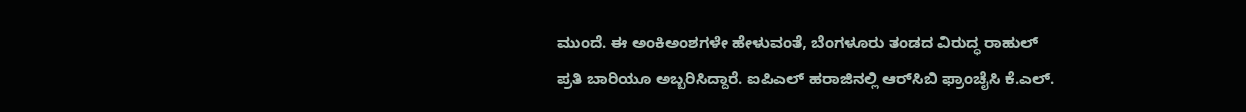ಮುಂದೆ. ಈ ಅಂಕಿಅಂಶಗಳೇ ಹೇಳುವಂತೆ, ಬೆಂಗಳೂರು ತಂಡದ ವಿರುದ್ಧ ರಾಹುಲ್ ಪ್ರತಿ ಬಾರಿಯೂ ಅಬ್ಬರಿಸಿದ್ದಾರೆ. ಐಪಿಎಲ್ ಹರಾಜಿನಲ್ಲಿ ಆರ್‌ಸಿಬಿ ಫ್ರಾಂಚೈಸಿ ಕೆ.ಎಲ್.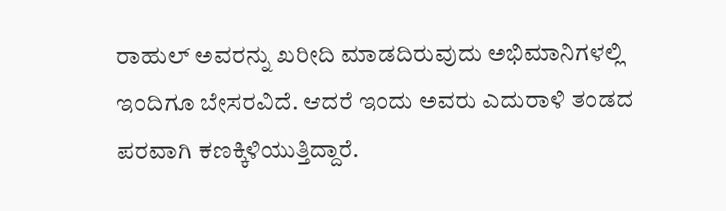ರಾಹುಲ್ ಅವರನ್ನು ಖರೀದಿ ಮಾಡದಿರುವುದು ಅಭಿಮಾನಿಗಳಲ್ಲಿ ಇಂದಿಗೂ ಬೇಸರವಿದೆ. ಆದರೆ ಇಂದು ಅವರು ಎದುರಾಳಿ ತಂಡದ ಪರವಾಗಿ ಕಣಕ್ಕಿಳಿಯುತ್ತಿದ್ದಾರೆ.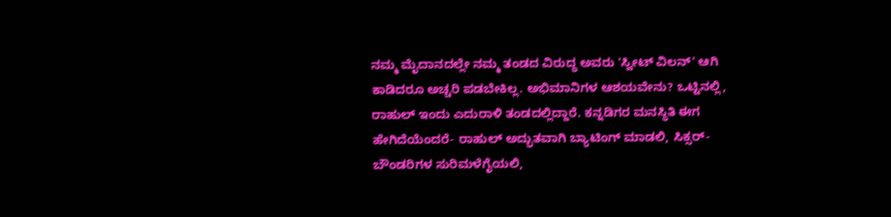ನಮ್ಮ ಮೈದಾನದಲ್ಲೇ ನಮ್ಮ ತಂಡದ ವಿರುದ್ಧ ಅವರು 'ಸ್ವೀಟ್ ವಿಲನ್' ಆಗಿ ಕಾಡಿದರೂ ಅಚ್ಚರಿ ಪಡಬೇಕಿಲ್ಲ. ಅಭಿಮಾನಿಗಳ ಆಶಯವೇನು? ಒಟ್ಟಿನಲ್ಲಿ, ರಾಹುಲ್ ಇಂದು ಎದುರಾಳಿ ತಂಡದಲ್ಲಿದ್ದಾರೆ. ಕನ್ನಡಿಗರ ಮನಸ್ಥಿತಿ ಈಗ ಹೇಗಿದೆಯೆಂದರೆ- ರಾಹುಲ್ ಅದ್ಭುತವಾಗಿ ಬ್ಯಾಟಿಂಗ್ ಮಾಡಲಿ, ಸಿಕ್ಸರ್-ಬೌಂಡರಿಗಳ ಸುರಿಮಳೆಗೈಯಲಿ,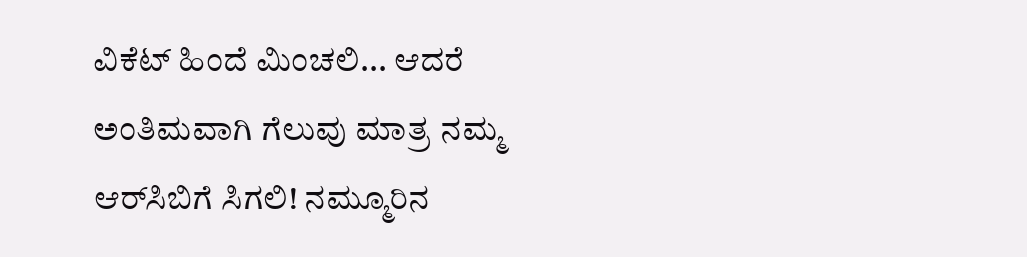ವಿಕೆಟ್ ಹಿಂದೆ ಮಿಂಚಲಿ... ಆದರೆ ಅಂತಿಮವಾಗಿ ಗೆಲುವು ಮಾತ್ರ ನಮ್ಮ ಆರ್‌ಸಿಬಿಗೆ ಸಿಗಲಿ! ನಮ್ಮೂರಿನ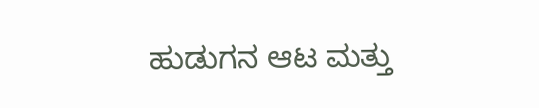ಹುಡುಗನ ಆಟ ಮತ್ತು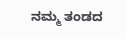ನಮ್ಮ ತಂಡದ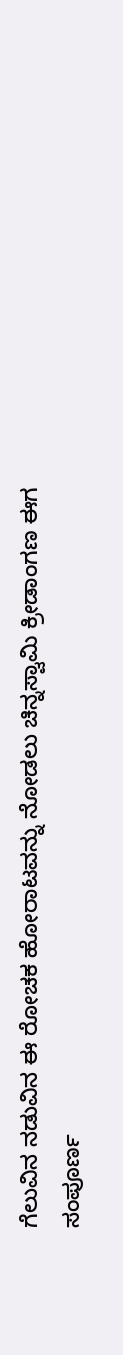ಗೆಲುವಿನ ನಡುವಿನ ಈ ರೋಚಕ ಹೋರಾಟವನ್ನು ನೋಡಲು ಚಿನ್ನಸ್ವಾಮಿ ಕ್ರೀಡಾಂಗಣ ಈಗ ಸಂಪೂರ್ಣ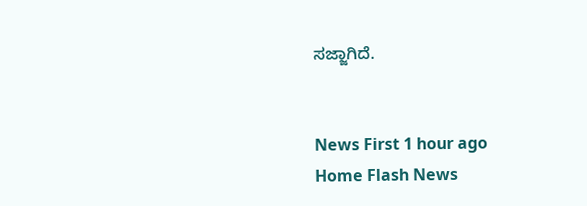ಸಜ್ಜಾಗಿದೆ.


News First 1 hour ago
Home Flash News